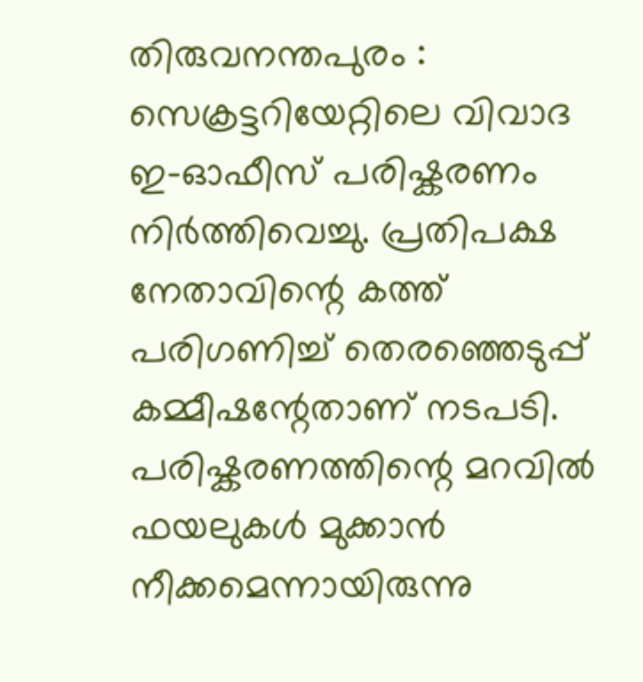തിരുവനന്തപുരം : സെക്രട്ടറിയേറ്റിലെ വിവാദ ഇ-ഓഫീസ് പരിഷ്കരണം നിർത്തിവെച്ചു. പ്രതിപക്ഷ നേതാവിന്റെ കത്ത് പരിഗണിച്ച് തെരഞ്ഞെടുപ്പ് കമ്മീഷന്റേതാണ് നടപടി. പരിഷ്കരണത്തിന്റെ മറവിൽ ഫയലുകൾ മുക്കാൻ നീക്കമെന്നായിരുന്നു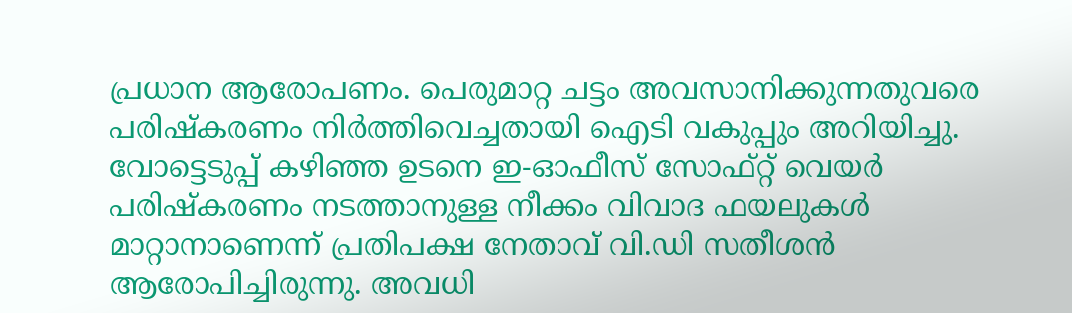പ്രധാന ആരോപണം. പെരുമാറ്റ ചട്ടം അവസാനിക്കുന്നതുവരെ പരിഷ്കരണം നിർത്തിവെച്ചതായി ഐടി വകുപ്പും അറിയിച്ചു.
വോട്ടെടുപ്പ് കഴിഞ്ഞ ഉടനെ ഇ-ഓഫീസ് സോഫ്റ്റ് വെയർ പരിഷ്കരണം നടത്താനുള്ള നീക്കം വിവാദ ഫയലുകൾ മാറ്റാനാണെന്ന് പ്രതിപക്ഷ നേതാവ് വി.ഡി സതീശൻ ആരോപിച്ചിരുന്നു. അവധി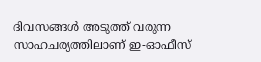ദിവസങ്ങൾ അടുത്ത് വരുന്ന സാഹചര്യത്തിലാണ് ഇ-ഓഫീസ്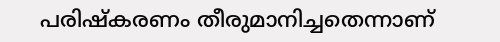പരിഷ്കരണം തീരുമാനിച്ചതെന്നാണ്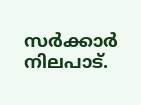സർക്കാർ നിലപാട്.